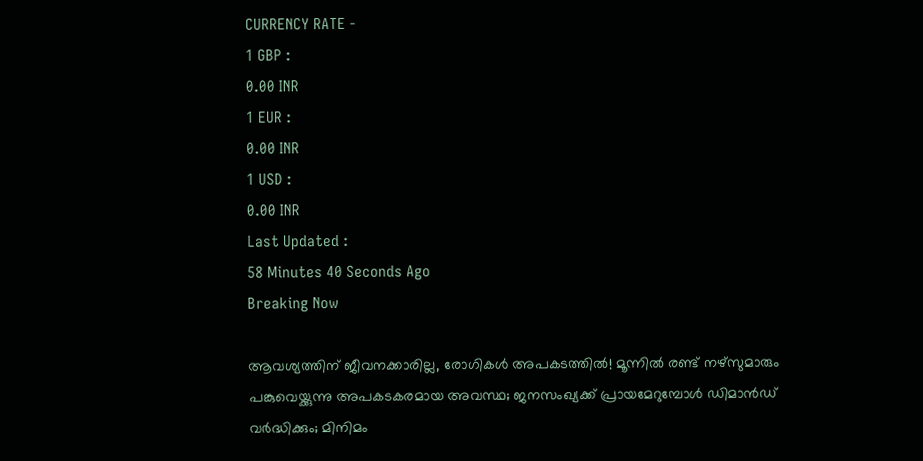CURRENCY RATE -
1 GBP :
0.00 INR
1 EUR :
0.00 INR
1 USD :
0.00 INR
Last Updated :
58 Minutes 40 Seconds Ago
Breaking Now

ആവശ്യത്തിന് ജീവനക്കാരില്ല, രോഗികള്‍ അപകടത്തില്‍! മൂന്നില്‍ രണ്ട് നഴ്‌സുമാരും പങ്കുവെയ്ക്കുന്നു അപകടകരമായ അവസ്ഥ; ജനസംഖ്യക്ക് പ്രായമേറുമ്പോള്‍ ഡിമാന്‍ഡ് വര്‍ദ്ധിക്കും; മിനിമം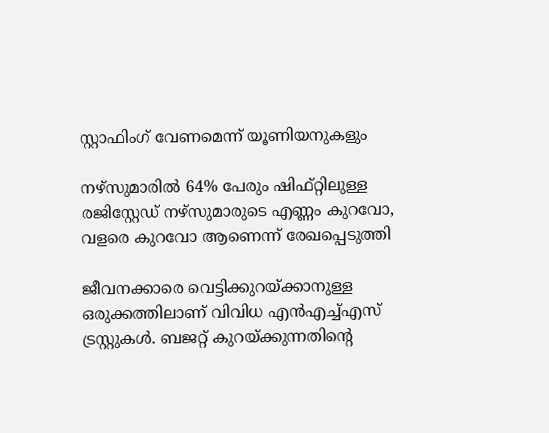സ്റ്റാഫിംഗ് വേണമെന്ന് യൂണിയനുകളും

നഴ്‌സുമാരില്‍ 64% പേരും ഷിഫ്റ്റിലുള്ള രജിസ്റ്റേഡ് നഴ്‌സുമാരുടെ എണ്ണം കുറവോ, വളരെ കുറവോ ആണെന്ന് രേഖപ്പെടുത്തി

ജീവനക്കാരെ വെട്ടിക്കുറയ്ക്കാനുള്ള ഒരുക്കത്തിലാണ് വിവിധ എന്‍എച്ച്എസ് ട്രസ്റ്റുകള്‍. ബജറ്റ് കുറയ്ക്കുന്നതിന്റെ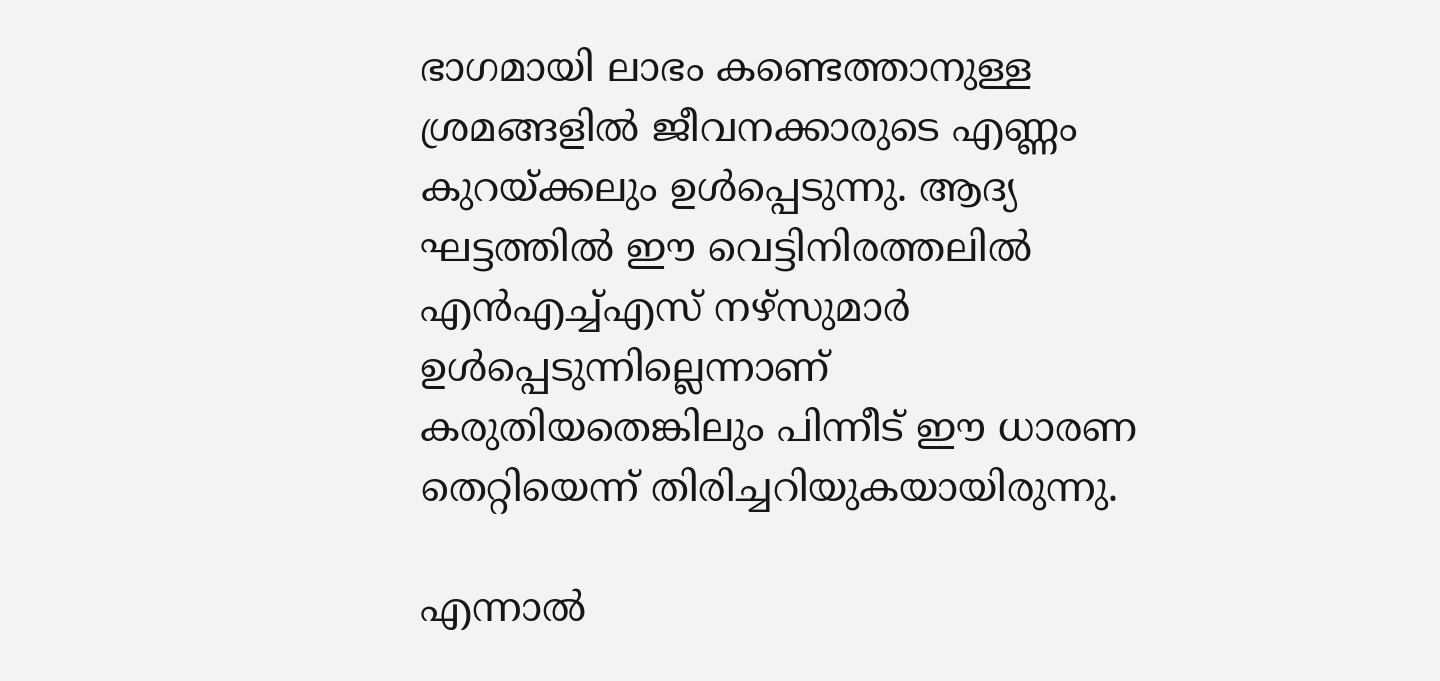ഭാഗമായി ലാഭം കണ്ടെത്താനുള്ള ശ്രമങ്ങളില്‍ ജീവനക്കാരുടെ എണ്ണം കുറയ്ക്കലും ഉള്‍പ്പെടുന്നു. ആദ്യ ഘട്ടത്തില്‍ ഈ വെട്ടിനിരത്തലില്‍ എന്‍എച്ച്എസ് നഴ്‌സുമാര്‍ ഉള്‍പ്പെടുന്നില്ലെന്നാണ് കരുതിയതെങ്കിലും പിന്നീട് ഈ ധാരണ തെറ്റിയെന്ന് തിരിച്ചറിയുകയായിരുന്നു.

എന്നാല്‍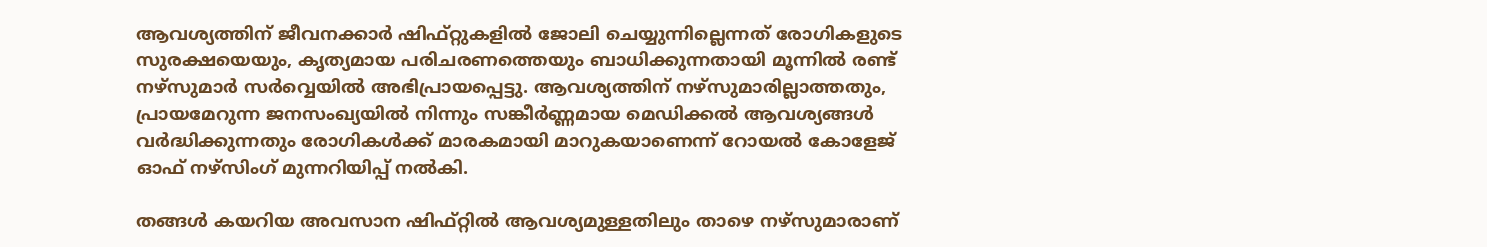ആവശ്യത്തിന് ജീവനക്കാര്‍ ഷിഫ്റ്റുകളില്‍ ജോലി ചെയ്യുന്നില്ലെന്നത് രോഗികളുടെ സുരക്ഷയെയും, കൃത്യമായ പരിചരണത്തെയും ബാധിക്കുന്നതായി മൂന്നില്‍ രണ്ട് നഴ്‌സുമാര്‍ സര്‍വ്വെയില്‍ അഭിപ്രായപ്പെട്ടു. ആവശ്യത്തിന് നഴ്‌സുമാരില്ലാത്തതും, പ്രായമേറുന്ന ജനസംഖ്യയില്‍ നിന്നും സങ്കീര്‍ണ്ണമായ മെഡിക്കല്‍ ആവശ്യങ്ങള്‍ വര്‍ദ്ധിക്കുന്നതും രോഗികള്‍ക്ക് മാരകമായി മാറുകയാണെന്ന് റോയല്‍ കോളേജ് ഓഫ് നഴ്‌സിംഗ് മുന്നറിയിപ്പ് നല്‍കി.

തങ്ങള്‍ കയറിയ അവസാന ഷിഫ്റ്റില്‍ ആവശ്യമുള്ളതിലും താഴെ നഴ്‌സുമാരാണ്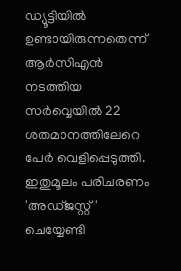ഡ്യൂട്ടിയില്‍ ഉണ്ടായിരുന്നതെന്ന് ആര്‍സിഎന്‍ നടത്തിയ സര്‍വ്വെയില്‍ 22 ശതമാനത്തിലേറെ പേര്‍ വെളിപ്പെടുത്തി. ഇതുമൂലം പരിചരണം 'അഡ്ജസ്റ്റ്' ചെയ്യേണ്ടി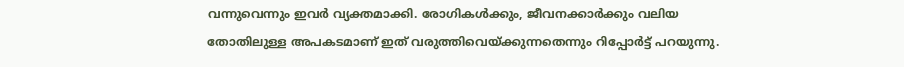വന്നുവെന്നും ഇവര്‍ വ്യക്തമാക്കി. രോഗികള്‍ക്കും, ജീവനക്കാര്‍ക്കും വലിയ തോതിലുള്ള അപകടമാണ് ഇത് വരുത്തിവെയ്ക്കുന്നതെന്നും റിപ്പോര്‍ട്ട് പറയുന്നു.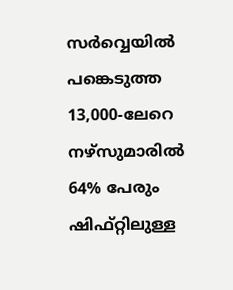സര്‍വ്വെയില്‍ പങ്കെടുത്ത 13,000-ലേറെ നഴ്‌സുമാരില്‍ 64% പേരും ഷിഫ്റ്റിലുള്ള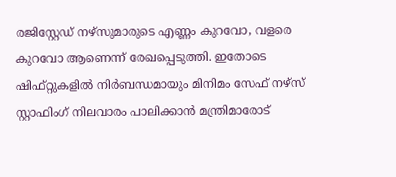രജിസ്റ്റേഡ് നഴ്‌സുമാരുടെ എണ്ണം കുറവോ, വളരെ കുറവോ ആണെന്ന് രേഖപ്പെടുത്തി. ഇതോടെ ഷിഫ്റ്റുകളില്‍ നിര്‍ബന്ധമായും മിനിമം സേഫ് നഴ്‌സ് സ്റ്റാഫിംഗ് നിലവാരം പാലിക്കാന്‍ മന്ത്രിമാരോട്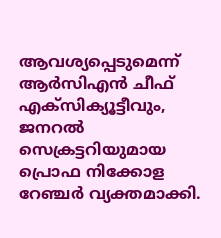ആവശ്യപ്പെടുമെന്ന് ആര്‍സിഎന്‍ ചീഫ് എക്‌സിക്യൂട്ടീവും, ജനറല്‍ സെക്രട്ടറിയുമായ പ്രൊഫ നിക്കോള റേഞ്ചര്‍ വ്യക്തമാക്കി.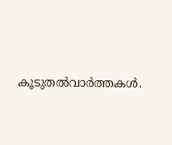കൂടുതല്‍വാര്‍ത്തകള്‍.